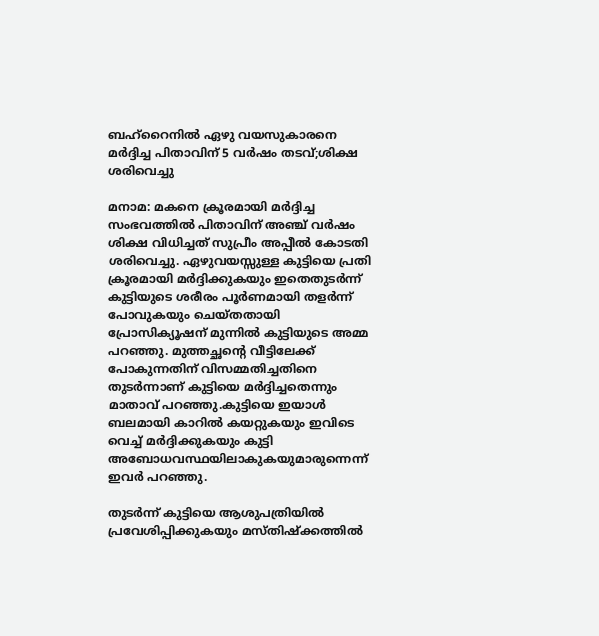ബഹ്‌റൈനില്‍ ഏഴു വയസുകാരനെ മര്‍ദ്ദിച്ച പിതാവിന് 5 വര്‍ഷം തടവ്;ശിക്ഷ ശരിവെച്ചു

മനാമ: മകനെ ക്രൂരമായി മര്‍ദ്ദിച്ച സംഭവത്തില്‍ പിതാവിന് അഞ്ച് വര്‍ഷം ശിക്ഷ വിധിച്ചത് സുപ്രീം അപ്പീല്‍ കോടതി ശരിവെച്ചു. ഏഴുവയസ്സുള്ള കുട്ടിയെ പ്രതി ക്രൂരമായി മര്‍ദ്ദിക്കുകയും ഇതെതുടര്‍ന്ന് കുട്ടിയുടെ ശരീരം പൂര്‍ണമായി തളര്‍ന്ന് പോവുകയും ചെയ്തതായി പ്രോസിക്യൂഷന് മുന്നില്‍ കുട്ടിയുടെ അമ്മ പറഞ്ഞു. മുത്തച്ഛന്റെ വീട്ടിലേക്ക് പോകുന്നതിന് വിസമ്മതിച്ചതിനെ തുടര്‍ന്നാണ് കുട്ടിയെ മര്‍ദ്ദിച്ചതെന്നും മാതാവ് പറഞ്ഞു.കുട്ടിയെ ഇയാള്‍ ബലമായി കാറില്‍ കയറ്റുകയും ഇവിടെ വെച്ച് മര്‍ദ്ദിക്കുകയും കുട്ടി അബോധവസ്ഥയിലാകുകയുമാരുന്നെന്ന് ഇവര്‍ പറഞ്ഞു.

തുടര്‍ന്ന് കുട്ടിയെ ആശുപത്രിയില്‍ പ്രവേശിപ്പിക്കുകയും മസ്തിഷ്‌ക്കത്തില്‍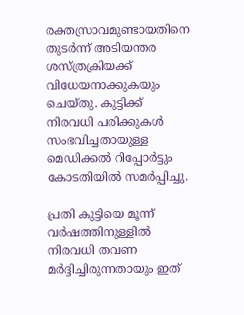രക്തസ്രാവമുണ്ടായതിനെ തുടര്‍ന്ന് അടിയന്തര ശസ്ത്രക്രിയക്ക് വിധേയനാക്കുകയും ചെയ്തു. കുട്ടിക്ക് നിരവധി പരിക്കുകള്‍ സംഭവിച്ചതായുള്ള മെഡിക്കല്‍ റിപ്പോര്‍ട്ടും കോടതിയില്‍ സമര്‍പ്പിച്ചു.

പ്രതി കുട്ടിയെ മൂന്ന് വര്‍ഷത്തിനുള്ളില്‍ നിരവധി തവണ മര്‍ദ്ദിച്ചിരുന്നതായും ഇത്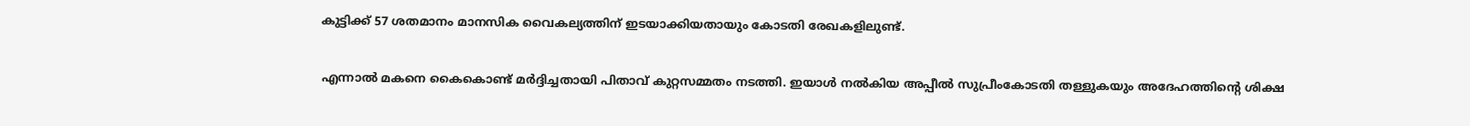കുട്ടിക്ക് 57 ശതമാനം മാനസിക വൈകല്യത്തിന് ഇടയാക്കിയതായും കോടതി രേഖകളിലുണ്ട്.

എന്നാല്‍ മകനെ കൈകൊണ്ട് മര്‍ദ്ദിച്ചതായി പിതാവ് കുറ്റസമ്മതം നടത്തി. ഇയാള്‍ നല്‍കിയ അപ്പീല്‍ സുപ്രീംകോടതി തള്ളുകയും അദേഹത്തിന്റെ ശിക്ഷ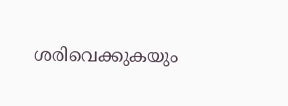ശരിവെക്കുകയും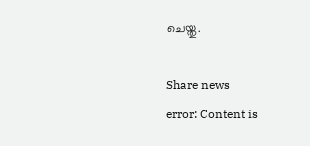ചെയ്തു.

Share news
error: Content is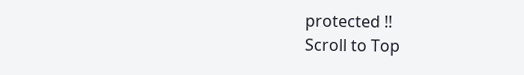protected !!
Scroll to Top